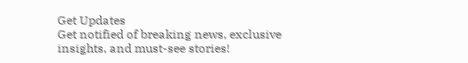Get Updates
Get notified of breaking news, exclusive insights, and must-see stories!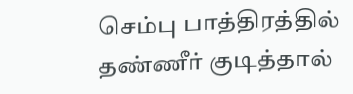செம்பு பாத்திரத்தில் தண்ணீர் குடித்தால்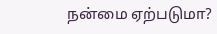நன்மை ஏற்படுமா?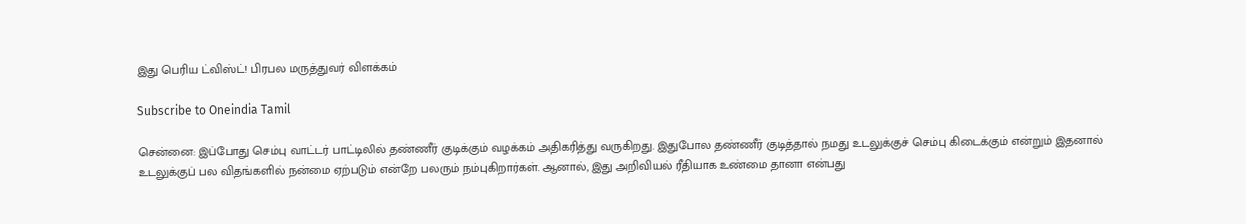இது பெரிய ட்விஸ்ட்! பிரபல மருத்துவர் விளக்கம்

Subscribe to Oneindia Tamil

சென்னை: இப்போது செம்பு வாட்டர் பாட்டிலில் தண்ணீர் குடிக்கும் வழக்கம் அதிகரித்து வருகிறது. இதுபோல தண்ணீர் குடித்தால் நமது உடலுக்குச் செம்பு கிடைக்கும் என்றும் இதனால் உடலுக்குப் பல விதங்களில் நன்மை ஏற்படும் என்றே பலரும் நம்புகிறார்கள். ஆனால், இது அறிவியல் ரீதியாக உண்மை தானா என்பது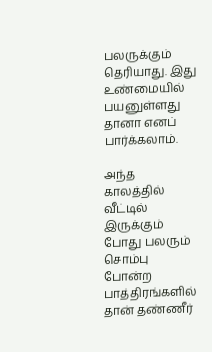பலருக்கும் தெரியாது. இது உண்மையில் பயனுள்ளது தானா எனப் பார்க்கலாம்.

அந்த காலத்தில் வீட்டில் இருக்கும் போது பலரும் சொம்பு போன்ற பாத்திரங்களில் தான் தண்ணீர்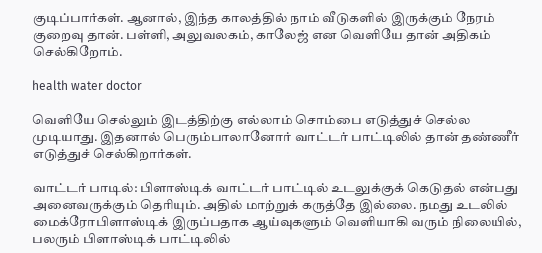குடிப்பார்கள். ஆனால், இந்த காலத்தில் நாம் வீடுகளில் இருக்கும் நேரம் குறைவு தான். பள்ளி, அலுவலகம், காலேஜ் என வெளியே தான் அதிகம் செல்கிறோம்.

health water doctor

வெளியே செல்லும் இடத்திற்கு எல்லாம் சொம்பை எடுத்துச் செல்ல முடியாது. இதனால் பெரும்பாலானோர் வாட்டர் பாட்டிலில் தான் தண்ணீர் எடுத்துச் செல்கிறார்கள்.

வாட்டர் பாடில்: பிளாஸ்டிக் வாட்டர் பாட்டில் உடலுக்குக் கெடுதல் என்பது அனைவருக்கும் தெரியும். அதில் மாற்றுக் கருத்தே இல்லை. நமது உடலில் மைக்ரோபிளாஸ்டிக் இருப்பதாக ஆய்வுகளும் வெளியாகி வரும் நிலையில், பலரும் பிளாஸ்டிக் பாட்டிலில்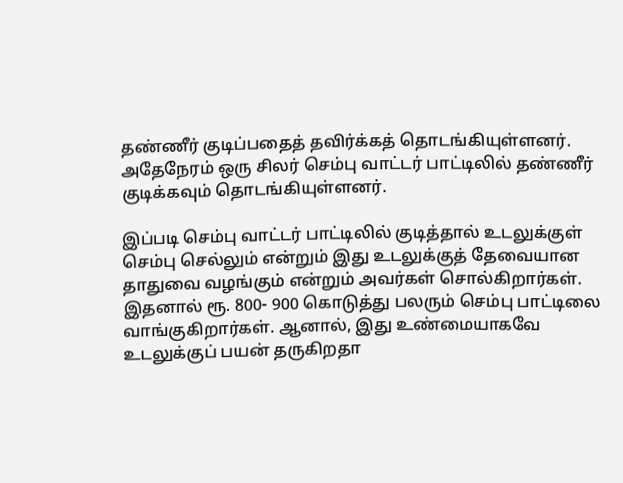தண்ணீர் குடிப்பதைத் தவிர்க்கத் தொடங்கியுள்ளனர். அதேநேரம் ஒரு சிலர் செம்பு வாட்டர் பாட்டிலில் தண்ணீர் குடிக்கவும் தொடங்கியுள்ளனர்.

இப்படி செம்பு வாட்டர் பாட்டிலில் குடித்தால் உடலுக்குள் செம்பு செல்லும் என்றும் இது உடலுக்குத் தேவையான தாதுவை வழங்கும் என்றும் அவர்கள் சொல்கிறார்கள். இதனால் ரூ. 800- 900 கொடுத்து பலரும் செம்பு பாட்டிலை வாங்குகிறார்கள். ஆனால், இது உண்மையாகவே உடலுக்குப் பயன் தருகிறதா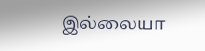இல்லையா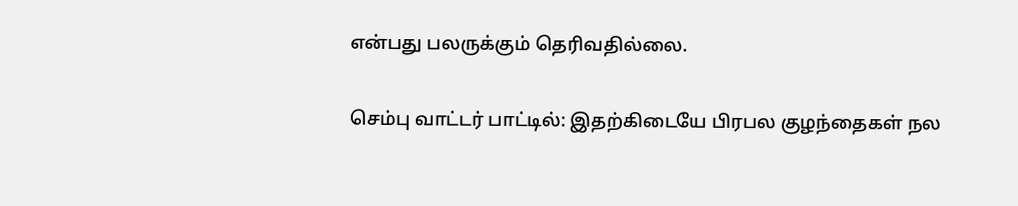என்பது பலருக்கும் தெரிவதில்லை.

செம்பு வாட்டர் பாட்டில்: இதற்கிடையே பிரபல குழந்தைகள் நல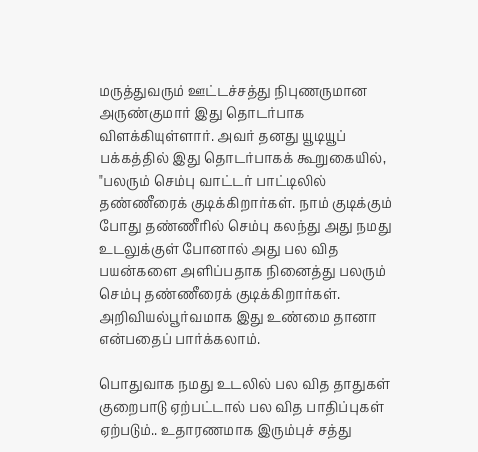மருத்துவரும் ஊட்டச்சத்து நிபுணருமான அருண்குமார் இது தொடர்பாக விளக்கியுள்ளார். அவர் தனது யூடியூப் பக்கத்தில் இது தொடர்பாகக் கூறுகையில், "பலரும் செம்பு வாட்டர் பாட்டிலில் தண்ணீரைக் குடிக்கிறார்கள். நாம் குடிக்கும் போது தண்ணீரில் செம்பு கலந்து அது நமது உடலுக்குள் போனால் அது பல வித பயன்களை அளிப்பதாக நினைத்து பலரும் செம்பு தண்ணீரைக் குடிக்கிறார்கள். அறிவியல்பூர்வமாக இது உண்மை தானா என்பதைப் பார்க்கலாம்.

பொதுவாக நமது உடலில் பல வித தாதுகள் குறைபாடு ஏற்பட்டால் பல வித பாதிப்புகள் ஏற்படும்.. உதாரணமாக இரும்புச் சத்து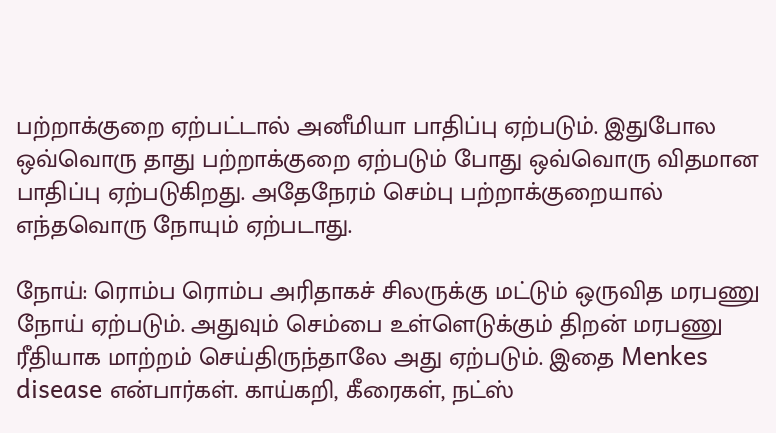பற்றாக்குறை ஏற்பட்டால் அனீமியா பாதிப்பு ஏற்படும். இதுபோல ஒவ்வொரு தாது பற்றாக்குறை ஏற்படும் போது ஒவ்வொரு விதமான பாதிப்பு ஏற்படுகிறது. அதேநேரம் செம்பு பற்றாக்குறையால் எந்தவொரு நோயும் ஏற்படாது.

நோய்: ரொம்ப ரொம்ப அரிதாகச் சிலருக்கு மட்டும் ஒருவித மரபணு நோய் ஏற்படும். அதுவும் செம்பை உள்ளெடுக்கும் திறன் மரபணு ரீதியாக மாற்றம் செய்திருந்தாலே அது ஏற்படும். இதை Menkes disease என்பார்கள். காய்கறி, கீரைகள், நட்ஸ்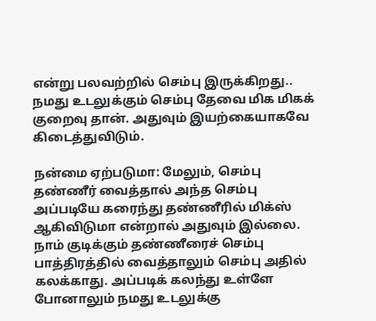என்று பலவற்றில் செம்பு இருக்கிறது.. நமது உடலுக்கும் செம்பு தேவை மிக மிகக் குறைவு தான். அதுவும் இயற்கையாகவே கிடைத்துவிடும்.

நன்மை ஏற்படுமா: மேலும், செம்பு தண்ணீர் வைத்தால் அந்த செம்பு அப்படியே கரைந்து தண்ணீரில் மிக்ஸ் ஆகிவிடுமா என்றால் அதுவும் இல்லை. நாம் குடிக்கும் தண்ணீரைச் செம்பு பாத்திரத்தில் வைத்தாலும் செம்பு அதில் கலக்காது. அப்படிக் கலந்து உள்ளே போனாலும் நமது உடலுக்கு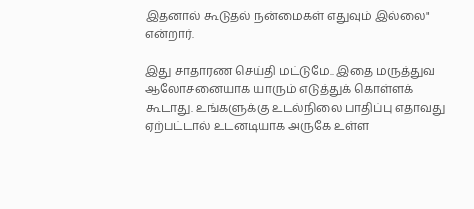இதனால் கூடுதல் நன்மைகள் எதுவும் இல்லை" என்றார்.

இது சாதாரண செய்தி மட்டுமே.. இதை மருத்துவ ஆலோசனையாக யாரும் எடுத்துக் கொள்ளக் கூடாது. உங்களுக்கு உடல்நிலை பாதிப்பு எதாவது ஏற்பட்டால் உடனடியாக அருகே உள்ள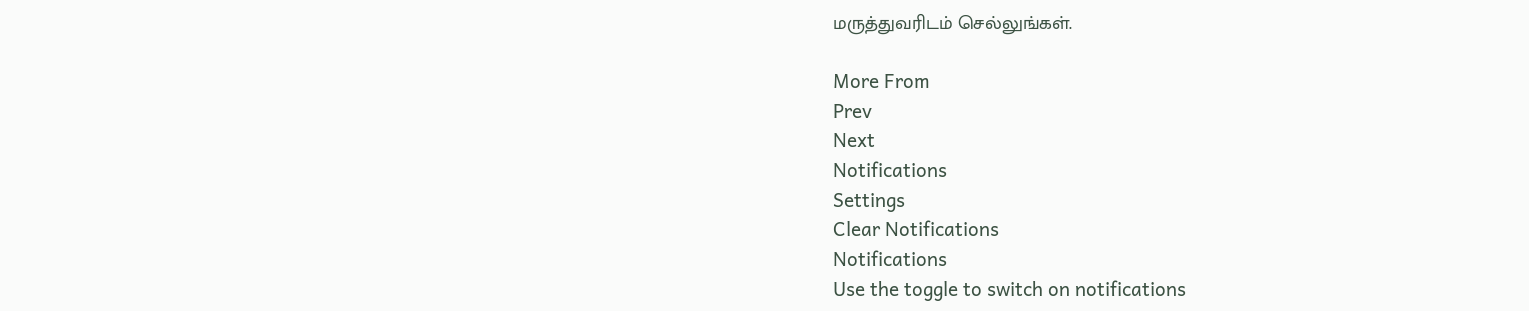மருத்துவரிடம் செல்லுங்கள்.

More From
Prev
Next
Notifications
Settings
Clear Notifications
Notifications
Use the toggle to switch on notifications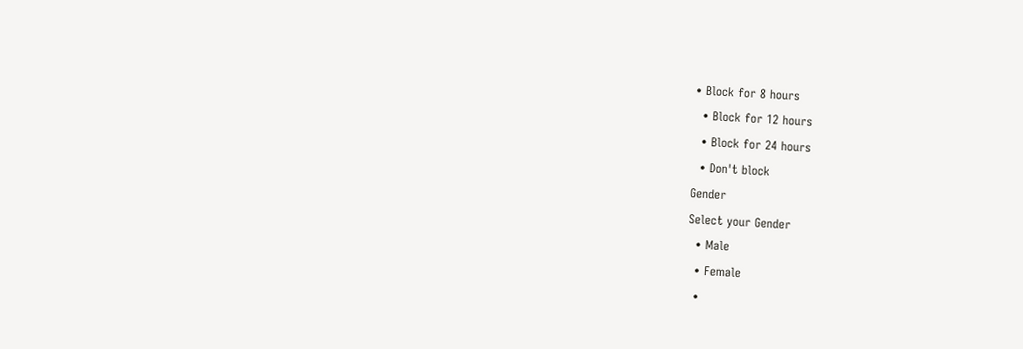• Block for 8 hours
  • Block for 12 hours
  • Block for 24 hours
  • Don't block
Gender
Select your Gender
  • Male
  • Female
  •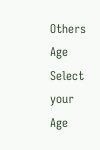Others
Age
Select your Age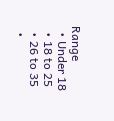Range
  • Under 18
  • 18 to 25
  • 26 to 35
  •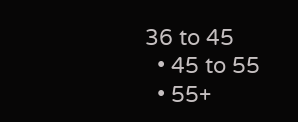36 to 45
  • 45 to 55
  • 55+